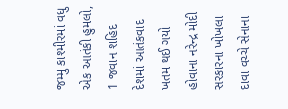જમ્મુ કાશ્મીરમાં વધુ એક આતંકી હુમલો, 1 જવાન શહિદ
દેશમાં આતંકવાદ ખતમ થઈ ગયો હોવાના નરેન્દ્ર મોદી સરકારના ખોખલા દાવા વચ્ચે સેનાના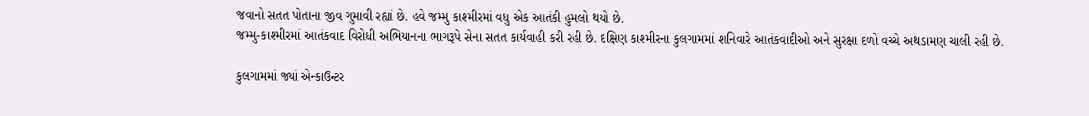જવાનો સતત પોતાના જીવ ગુમાવી રહ્યાં છે. હવે જમ્મુ કાશ્મીરમાં વધુ એક આતંકી હુમલો થયો છે.
જમ્મુ-કાશ્મીરમાં આતંકવાદ વિરોધી અભિયાનના ભાગરૂપે સેના સતત કાર્યવાહી કરી રહી છે. દક્ષિણ કાશ્મીરના કુલગામમાં શનિવારે આતંકવાદીઓ અને સુરક્ષા દળો વચ્ચે અથડામણ ચાલી રહી છે.

કુલગામમાં જ્યાં એન્કાઉન્ટર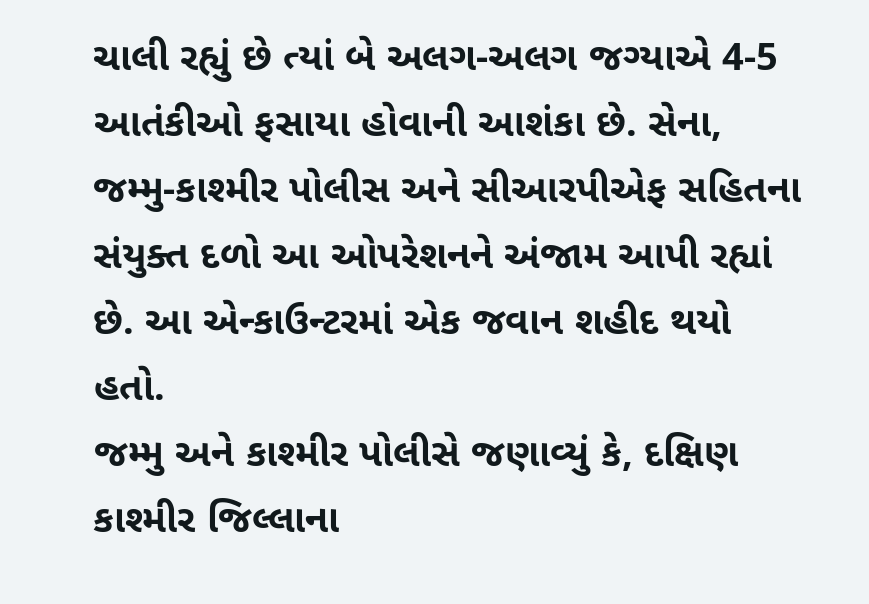ચાલી રહ્યું છે ત્યાં બે અલગ-અલગ જગ્યાએ 4-5 આતંકીઓ ફસાયા હોવાની આશંકા છે. સેના, જમ્મુ-કાશ્મીર પોલીસ અને સીઆરપીએફ સહિતના સંયુક્ત દળો આ ઓપરેશનને અંજામ આપી રહ્યાં છે. આ એન્કાઉન્ટરમાં એક જવાન શહીદ થયો હતો.
જમ્મુ અને કાશ્મીર પોલીસે જણાવ્યું કે, દક્ષિણ કાશ્મીર જિલ્લાના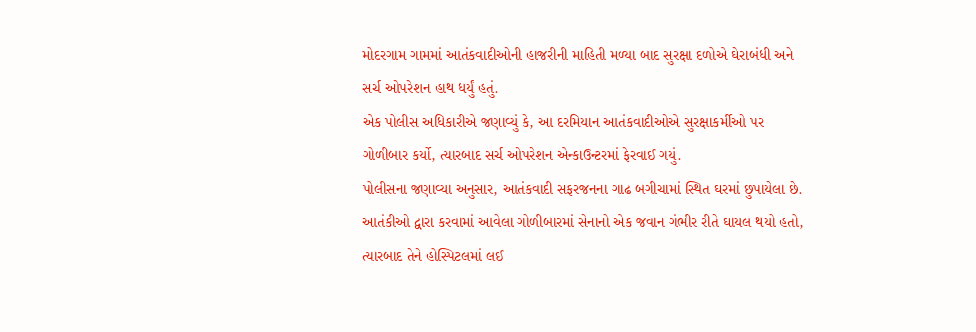મોદરગામ ગામમાં આતંકવાદીઓની હાજરીની માહિતી મળ્યા બાદ સુરક્ષા દળોએ ઘેરાબંધી અને સર્ચ ઓપરેશન હાથ ધર્યું હતું.
એક પોલીસ અધિકારીએ જણાવ્યું કે, આ દરમિયાન આતંકવાદીઓએ સુરક્ષાકર્મીઓ પર ગોળીબાર કર્યો, ત્યારબાદ સર્ચ ઓપરેશન એન્કાઉન્ટરમાં ફેરવાઈ ગયું.
પોલીસના જણાવ્યા અનુસાર, આતંકવાદી સફરજનના ગાઢ બગીચામાં સ્થિત ઘરમાં છુપાયેલા છે. આતંકીઓ દ્વારા કરવામાં આવેલા ગોળીબારમાં સેનાનો એક જવાન ગંભીર રીતે ઘાયલ થયો હતો, ત્યારબાદ તેને હોસ્પિટલમાં લઈ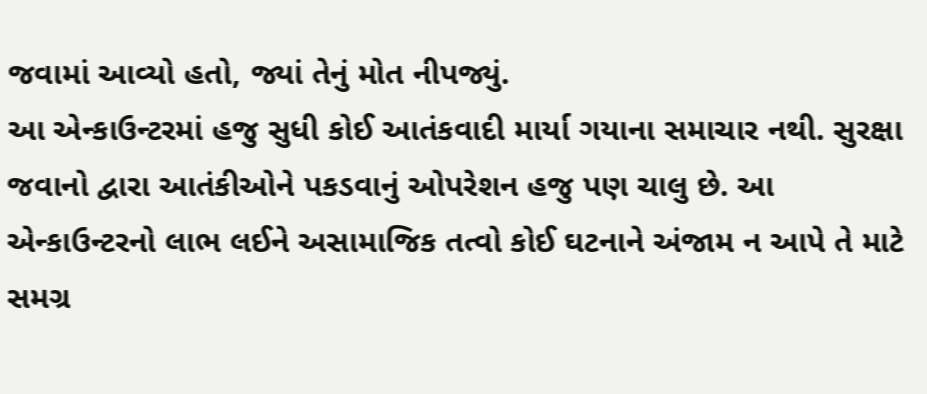જવામાં આવ્યો હતો, જ્યાં તેનું મોત નીપજ્યું.
આ એન્કાઉન્ટરમાં હજુ સુધી કોઈ આતંકવાદી માર્યા ગયાના સમાચાર નથી. સુરક્ષા જવાનો દ્વારા આતંકીઓને પકડવાનું ઓપરેશન હજુ પણ ચાલુ છે. આ એન્કાઉન્ટરનો લાભ લઈને અસામાજિક તત્વો કોઈ ઘટનાને અંજામ ન આપે તે માટે સમગ્ર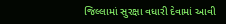જિલ્લામાં સુરક્ષા વધારી દેવામાં આવી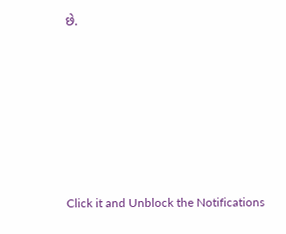છે.












Click it and Unblock the Notifications